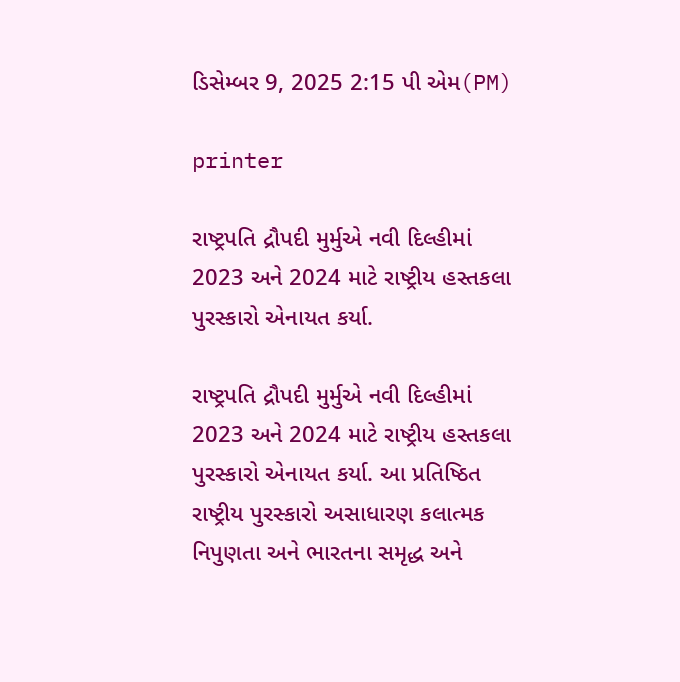ડિસેમ્બર 9, 2025 2:15 પી એમ(PM)

printer

રાષ્ટ્રપતિ દ્રૌપદી મુર્મુએ નવી દિલ્હીમાં 2023 અને 2024 માટે રાષ્ટ્રીય હસ્તકલા પુરસ્કારો એનાયત કર્યા.

રાષ્ટ્રપતિ દ્રૌપદી મુર્મુએ નવી દિલ્હીમાં 2023 અને 2024 માટે રાષ્ટ્રીય હસ્તકલા પુરસ્કારો એનાયત કર્યા. આ પ્રતિષ્ઠિત રાષ્ટ્રીય પુરસ્કારો અસાધારણ કલાત્મક નિપુણતા અને ભારતના સમૃદ્ધ અને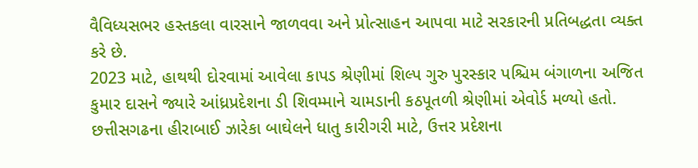વૈવિધ્યસભર હસ્તકલા વારસાને જાળવવા અને પ્રોત્સાહન આપવા માટે સરકારની પ્રતિબદ્ધતા વ્યક્ત કરે છે.
2023 માટે, હાથથી દોરવામાં આવેલા કાપડ શ્રેણીમાં શિલ્પ ગુરુ પુરસ્કાર પશ્ચિમ બંગાળના અજિત કુમાર દાસને જ્યારે આંધ્રપ્રદેશના ડી શિવમ્માને ચામડાની કઠપૂતળી શ્રેણીમાં એવોર્ડ મળ્યો હતો. છત્તીસગઢના હીરાબાઈ ઝારેકા બાઘેલને ધાતુ કારીગરી માટે, ઉત્તર પ્રદેશના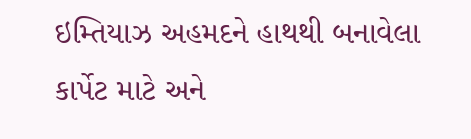ઇમ્તિયાઝ અહમદને હાથથી બનાવેલા કાર્પેટ માટે અને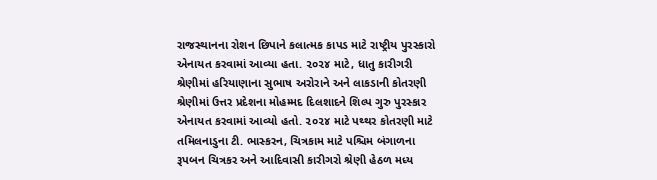રાજસ્થાનના રોશન છિપાને કલાત્મક કાપડ માટે રાષ્ટ્રીય પુરસ્કારો એનાયત કરવામાં આવ્યા હતા. ૨૦૨૪ માટે, ધાતુ કારીગરી શ્રેણીમાં હરિયાણાના સુભાષ અરોરાને અને લાકડાની કોતરણી શ્રેણીમાં ઉત્તર પ્રદેશના મોહમ્મદ દિલશાદને શિલ્પ ગુરુ પુરસ્કાર એનાયત કરવામાં આવ્યો હતો. ૨૦૨૪ માટે પથ્થર કોતરણી માટે તમિલનાડુના ટી. ભાસ્કરન, ચિત્રકામ માટે પશ્ચિમ બંગાળના રૂપબન ચિત્રકર અને આદિવાસી કારીગરો શ્રેણી હેઠળ મધ્ય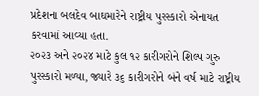પ્રદેશના બલદેવ બાઘમારેને રાષ્ટ્રીય પુરસ્કારો એનાયત કરવામાં આવ્યા હતા.
૨૦૨૩ અને ૨૦૨૪ માટે કુલ ૧૨ કારીગરોને શિલ્પ ગુરુ પુરસ્કારો મળ્યા, જ્યારે ૩૬ કારીગરોને બંને વર્ષ માટે રાષ્ટ્રીય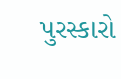પુરસ્કારો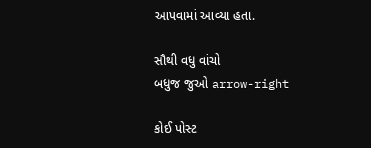આપવામાં આવ્યા હતા.

સૌથી વધુ વાંચો
બધુજ જુઓ arrow-right

કોઈ પોસ્ટ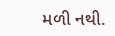મળી નથી.